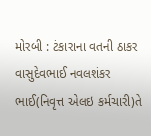મોરબી : ટંકારાના વતની ઠાકર વાસુદેવભાઈ નવલશંકર ભાઈ(નિવૃત્ત એલઇ કર્મચારી)તે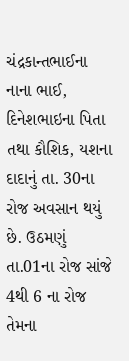ચંદ્રકાન્તભાઈના નાના ભાઈ, દિનેશભાઇના પિતા તથા કૌશિક, યશના દાદાનું તા. 30ના રોજ અવસાન થયું છે. ઉઠમણું તા.01ના રોજ સાંજે 4થી 6 ના રોજ તેમના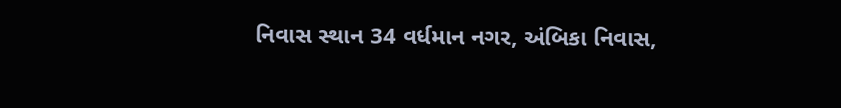નિવાસ સ્થાન 34 વર્ધમાન નગર, અંબિકા નિવાસ,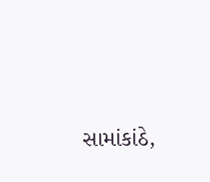સામાંકાંઠે,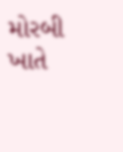મોરબી ખાતે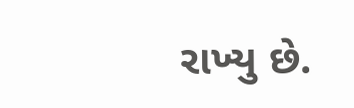રાખ્યુ છે.